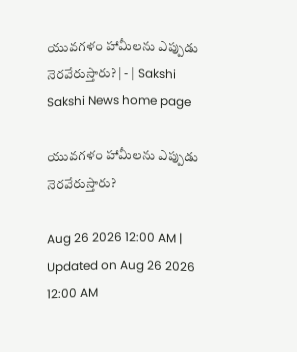యువగళం హామీలను ఎప్పుడు నెరవేరుస్తారు? | - | Sakshi
Sakshi News home page

యువగళం హామీలను ఎప్పుడు నెరవేరుస్తారు?

Aug 26 2026 12:00 AM | Updated on Aug 26 2026 12:00 AM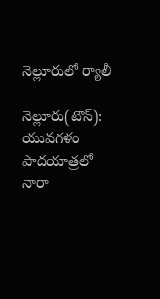నెల్లూరులో ర్యాలీ

నెల్లూరు(టౌన్‌): యువగళం పాదయాత్రలో నారా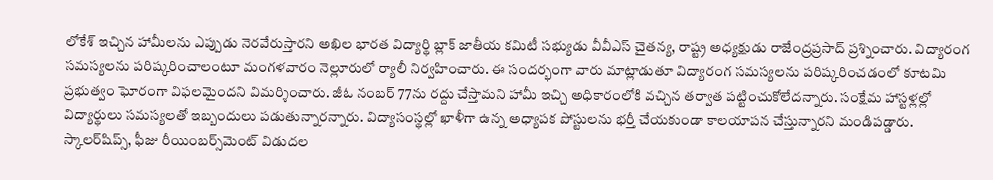లోకేశ్‌ ఇచ్చిన హామీలను ఎప్పుడు నెరవేరుస్తారని అఖిల భారత విద్యార్థి బ్లాక్‌ జాతీయ కమిటీ సభ్యుడు వీవీఎస్‌ చైతన్య, రాష్ట్ర అధ్యక్షుడు రాజేంద్రప్రసాద్‌ ప్రశ్నించారు. విద్యారంగ సమస్యలను పరిష్కరించాలంటూ మంగళవారం నెల్లూరులో ర్యాలీ నిర్వహించారు. ఈ సందర్భంగా వారు మాట్లాడుతూ విద్యారంగ సమస్యలను పరిష్కరించడంలో కూటమి ప్రభుత్వం ఘోరంగా విఫలమైందని విమర్శించారు. జీఓ నంబర్‌ 77ను రద్దు చేస్తామని హామీ ఇచ్చి అధికారంలోకి వచ్చిన తర్వాత పట్టించుకోలేదన్నారు. సంక్షేమ హాస్టళ్లల్లో విద్యార్థులు సమస్యలతో ఇబ్బందులు పడుతున్నారన్నారు. విద్యాసంస్థల్లో ఖాళీగా ఉన్న అధ్యాపక పోస్టులను భర్తీ చేయకుండా కాలయాపన చేస్తున్నారని మండిపడ్డారు. స్కాలర్‌షిప్స్‌, ఫీజు రీయింబర్స్‌మెంట్‌ విడుదల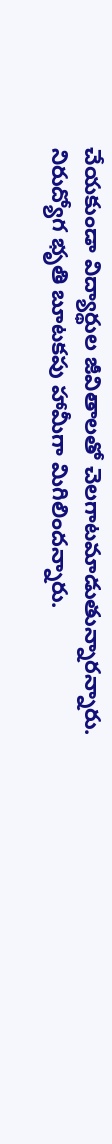చేయకుండా విద్యార్థుల జీవితాలతో చెలగాటమాడుతున్నారన్నారు. నిరుద్యోగ భృతి బూటకపు హామీగా మిగిలిందన్నారు.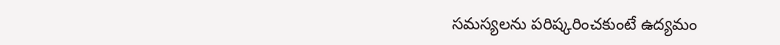సమస్యలను పరిష్కరించకుంటే ఉద్యమం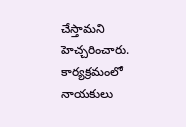చేస్తామని హెచ్చరించారు. కార్యక్రమంలో నాయకులు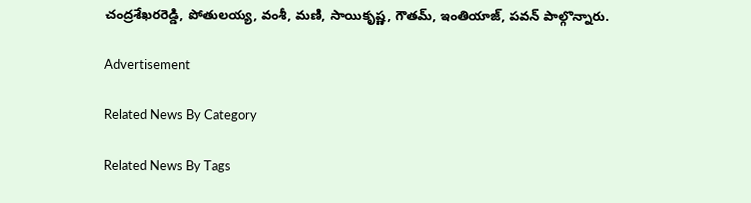చంద్రశేఖరరెడ్డి, పోతులయ్య, వంశీ, మణి, సాయికృష్ణ, గౌతమ్‌, ఇంతియాజ్‌, పవన్‌ పాల్గొన్నారు.

Advertisement

Related News By Category

Related News By Tags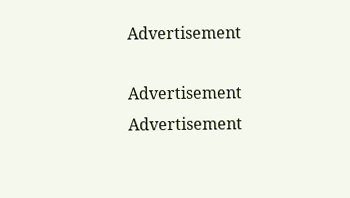Advertisement

Advertisement
Advertisement